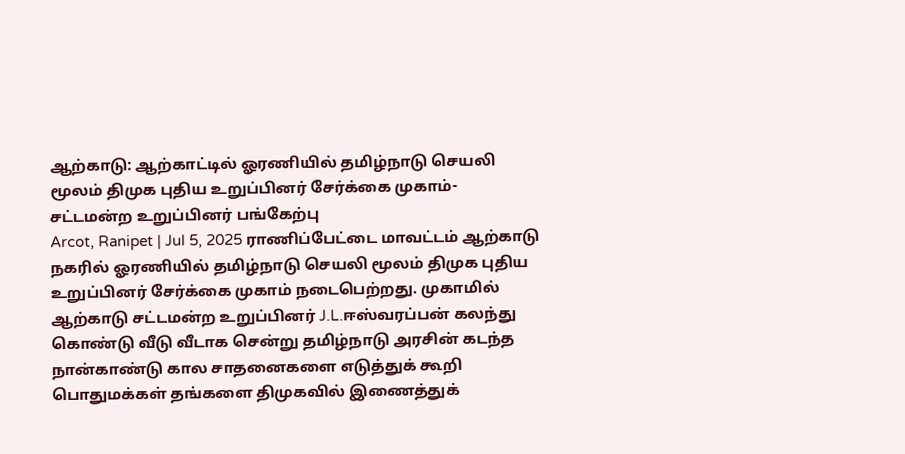ஆற்காடு: ஆற்காட்டில் ஓரணியில் தமிழ்நாடு செயலி மூலம் திமுக புதிய உறுப்பினர் சேர்க்கை முகாம்- சட்டமன்ற உறுப்பினர் பங்கேற்பு
Arcot, Ranipet | Jul 5, 2025 ராணிப்பேட்டை மாவட்டம் ஆற்காடு நகரில் ஓரணியில் தமிழ்நாடு செயலி மூலம் திமுக புதிய உறுப்பினர் சேர்க்கை முகாம் நடைபெற்றது. முகாமில் ஆற்காடு சட்டமன்ற உறுப்பினர் J.L.ஈஸ்வரப்பன் கலந்து கொண்டு வீடு வீடாக சென்று தமிழ்நாடு அரசின் கடந்த நான்காண்டு கால சாதனைகளை எடுத்துக் கூறி பொதுமக்கள் தங்களை திமுகவில் இணைத்துக்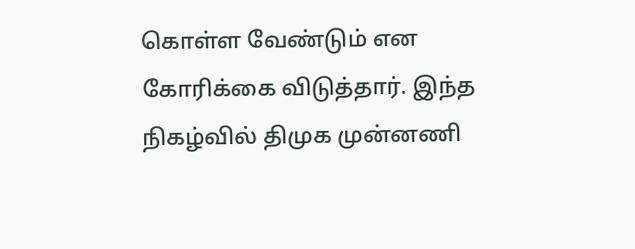கொள்ள வேண்டும் என கோரிக்கை விடுத்தார். இந்த நிகழ்வில் திமுக முன்னணி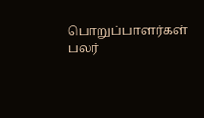பொறுப்பாளர்கள் பலர்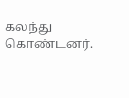கலந்து கொண்டனர்.